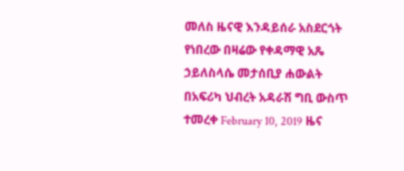መለስ ዜናዊ እንዳይሰራ አስደርጎት የነበረው በዛሬው የቀዳማዊ አጼ ኃይለስላሴ መታሰቢያ ሐውልት በአፍሪካ ህብረት አዳራሽ ግቢ ውስጥ ተመረቀ February 10, 2019 ዜና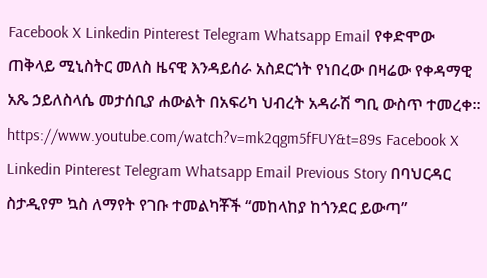Facebook X Linkedin Pinterest Telegram Whatsapp Email የቀድሞው ጠቅላይ ሚኒስትር መለስ ዜናዊ እንዳይሰራ አስደርጎት የነበረው በዛሬው የቀዳማዊ አጼ ኃይለስላሴ መታሰቢያ ሐውልት በአፍሪካ ህብረት አዳራሽ ግቢ ውስጥ ተመረቀ። https://www.youtube.com/watch?v=mk2qgm5fFUY&t=89s Facebook X Linkedin Pinterest Telegram Whatsapp Email Previous Story በባህርዳር ስታዲየም ኳስ ለማየት የገቡ ተመልካቾች “መከላከያ ከጎንደር ይውጣ”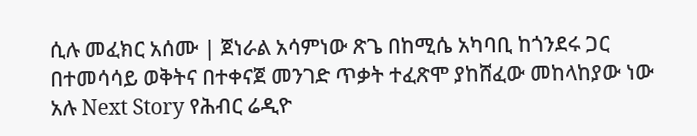ሲሉ መፈክር አሰሙ | ጀነራል አሳምነው ጽጌ በከሚሴ አካባቢ ከጎንደሩ ጋር በተመሳሳይ ወቅትና በተቀናጀ መንገድ ጥቃት ተፈጽሞ ያከሸፈው መከላከያው ነው አሉ Next Story የሕብር ሬዲዮ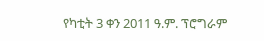የካቲት 3 ቀን 2011 ዓ.ም. ፕሮግራም